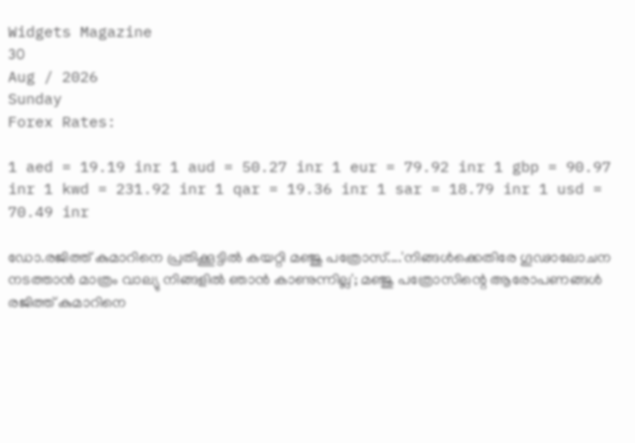Widgets Magazine
30
Aug / 2026
Sunday
Forex Rates:

1 aed = 19.19 inr 1 aud = 50.27 inr 1 eur = 79.92 inr 1 gbp = 90.97 inr 1 kwd = 231.92 inr 1 qar = 19.36 inr 1 sar = 18.79 inr 1 usd = 70.49 inr

ഡോ.രജിത്ത് കുമാറിനെ പ്രതിക്കൂട്ടിൽ കയറ്റി മഞ്ജു പത്രോസ്....'നിങ്ങള്‍ക്കെതിരേ ഗൂഢാലോചന നടത്താന്‍ മാത്രം വാല്യു നിങ്ങളില്‍ ഞാന്‍ കാണുന്നില്ല'; മഞ്ജു പത്രോസിന്റെ ആരോപണങ്ങൾ രജിത്ത് കുമാറിനെ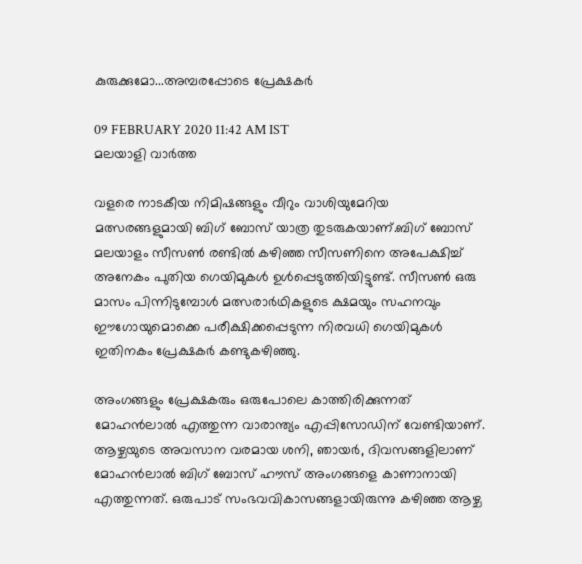കുരുക്കുമോ...അമ്പരപ്പോടെ പ്രേക്ഷകർ

09 FEBRUARY 2020 11:42 AM IST
മലയാളി വാര്‍ത്ത

വളരെ നാടകീയ നിമിഷങ്ങളും വീറും വാശിയുമേറിയ മത്സരങ്ങളുമായി ബിഗ് ബോസ് യാത്ര തുടരുകയാണ്.ബിഗ് ബോസ് മലയാളം സീസണ്‍ രണ്ടില്‍ കഴിഞ്ഞ സീസണിനെ അപേക്ഷിച്ച് അനേകം പുതിയ ഗെയിമുകള്‍ ഉള്‍പ്പെടുത്തിയിട്ടുണ്ട്. സീസണ്‍ ഒരു മാസം പിന്നിടുമ്പോള്‍ മത്സരാര്‍ഥികളുടെ ക്ഷമയും സഹനവും ഈഗോയുമൊക്കെ പരീക്ഷിക്കപ്പെടുന്ന നിരവധി ഗെയിമുകള്‍ ഇതിനകം പ്രേക്ഷകര്‍ കണ്ടുകഴിഞ്ഞു.

അംഗങ്ങളും പ്രേക്ഷകരും ഒരുപോലെ കാത്തിരിക്കുന്നത് മോഹൻലാൽ എത്തുന്ന വാരാന്ത്യം എപ്പിസോഡിന് വേണ്ടിയാണ്. ആഴ്ചയുടെ അവസാന വരമായ ശനി, ഞായർ, ദിവസങ്ങളിലാണ് മോഹൻലാൽ ബിഗ് ബോസ് ഹൗസ് അംഗങ്ങളെ കാണാനായി എത്തുന്നത്. ഒരുപാട് സംഭവവികാസങ്ങളായിരുന്നു കഴിഞ്ഞ ആഴ്ച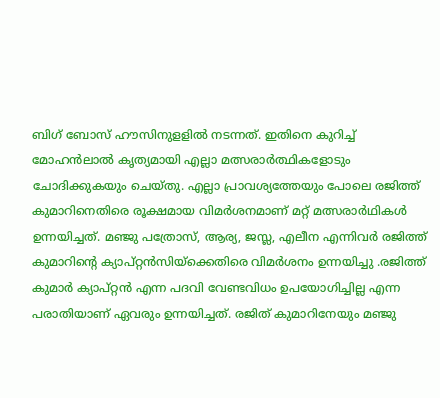ബിഗ് ബോസ് ഹൗസിനുളളിൽ നടന്നത്. ഇതിനെ കുറിച്ച് മോഹൻലാൽ കൃത്യമായി എല്ലാ മത്സരാർത്ഥികളോടും ചോദിക്കുകയും ചെയ്തു. എല്ലാ പ്രാവശ്യത്തേയും പോലെ രജിത്ത് കുമാറിനെതിരെ രൂക്ഷമായ വിമർശനമാണ് മറ്റ് മത്സരാർഥികൾ ഉന്നയിച്ചത്. മഞ്ജു പത്രോസ്, ആര്യ, ജസ്ല, എലീന എന്നിവർ രജിത്ത് കുമാറിന്റെ ക്യാപ്റ്റൻസിയ്ക്കെതിരെ വിമർശനം ഉന്നയിച്ചു .രജിത്ത് കുമാർ ക്യാപ്റ്റൻ എന്ന പദവി വേണ്ടവിധം ഉപയോഗിച്ചില്ല എന്ന പരാതിയാണ് ഏവരും ഉന്നയിച്ചത്. രജിത് കുമാറിനേയും മഞ്ജു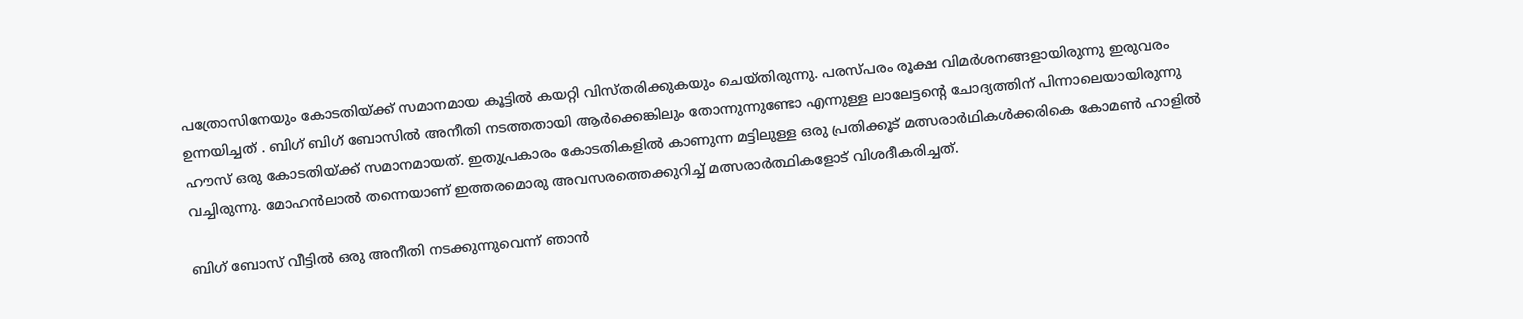പത്രോസിനേയും കോടതിയ്ക്ക് സമാനമായ കൂട്ടിൽ കയറ്റി വിസ്തരിക്കുകയും ചെയ്തിരുന്നു. പരസ്പരം രൂക്ഷ വിമർശനങ്ങളായിരുന്നു ഇരുവരം ഉന്നയിച്ചത് . ബിഗ് ബിഗ് ബോസിൽ അനീതി നടത്തതായി ആർക്കെങ്കിലും തോന്നുന്നുണ്ടോ എന്നുള്ള ലാലേട്ടന്റെ ചോദ്യത്തിന് പിന്നാലെയായിരുന്നു ഹൗസ് ഒരു കോടതിയ്ക്ക് സമാനമായത്. ഇതുപ്രകാരം കോടതികളില്‍ കാണുന്ന മട്ടിലുള്ള ഒരു പ്രതിക്കൂട് മത്സരാര്‍ഥികള്‍ക്കരികെ കോമണ്‍ ഹാളില്‍ വച്ചിരുന്നു. മോഹന്‍ലാല്‍ തന്നെയാണ് ഇത്തരമൊരു അവസരത്തെക്കുറിച്ച് മത്സരാർത്ഥികളോട് വിശദീകരിച്ചത്.

ബിഗ് ബോസ് വീട്ടില്‍ ഒരു അനീതി നടക്കുന്നുവെന്ന് ഞാന്‍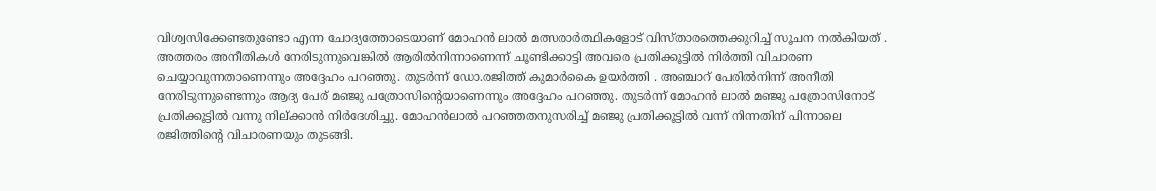വിശ്വസിക്കേണ്ടതുണ്ടോ എന്ന ചോദ്യത്തോടെയാണ് മോഹൻ ലാൽ മത്സരാർത്ഥികളോട് വിസ്താരത്തെക്കുറിച്ച് സൂചന നൽകിയത് . അത്തരം അനീതികള്‍ നേരിടുന്നുവെങ്കില്‍ ആരില്‍നിന്നാണെന്ന് ചൂണ്ടിക്കാട്ടി അവരെ പ്രതിക്കൂട്ടില്‍ നിര്‍ത്തി വിചാരണ ചെയ്യാവുന്നതാണെന്നും അദ്ദേഹം പറഞ്ഞു. തുടർന്ന് ഡോ.രജിത്ത് കുമാർകൈ ഉയർത്തി . അഞ്ചാറ് പേരില്‍നിന്ന് അനീതി നേരിടുന്നുണ്ടെന്നും ആദ്യ പേര് മഞ്ജു പത്രോസിന്റെയാണെന്നും അദ്ദേഹം പറഞ്ഞു. തുടർന്ന് മോഹൻ ലാൽ മഞ്ജു പത്രോസിനോട് പ്രതിക്കൂട്ടിൽ വന്നു നില്ക്കാൻ നിർദേശിച്ചു. മോഹന്‍ലാല്‍ പറഞ്ഞതനുസരിച്ച് മഞ്ജു പ്രതിക്കൂട്ടില്‍ വന്ന് നിന്നതിന് പിന്നാലെ രജിത്തിന്റെ വിചാരണയും തുടങ്ങി.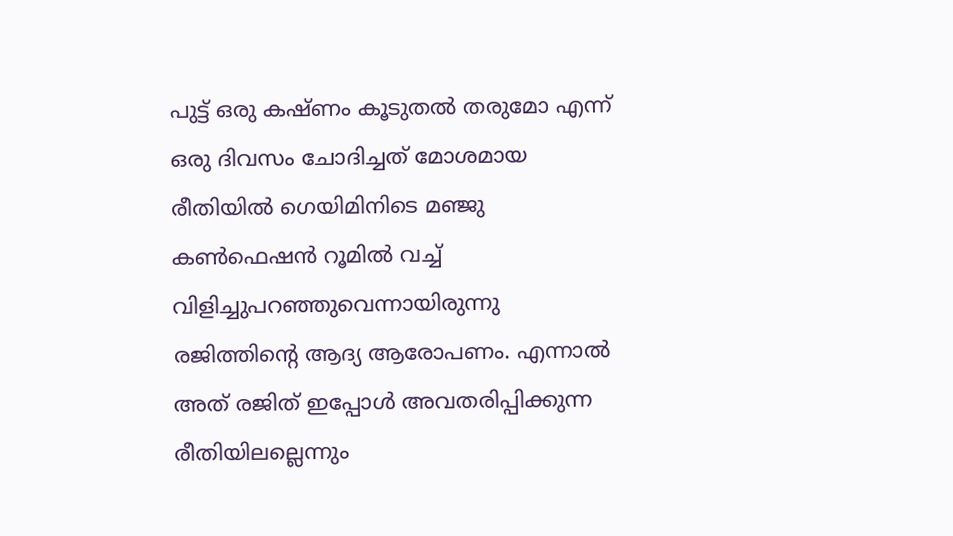പുട്ട് ഒരു കഷ്ണം കൂടുതല്‍ തരുമോ എന്ന് ഒരു ദിവസം ചോദിച്ചത് മോശമായ രീതിയില്‍ ഗെയിമിനിടെ മഞ്ജു കണ്‍ഫെഷന്‍ റൂമില്‍ വച്ച് വിളിച്ചുപറഞ്ഞുവെന്നായിരുന്നു രജിത്തിന്റെ ആദ്യ ആരോപണം. എന്നാല്‍ അത് രജിത് ഇപ്പോള്‍ അവതരിപ്പിക്കുന്ന രീതിയിലല്ലെന്നും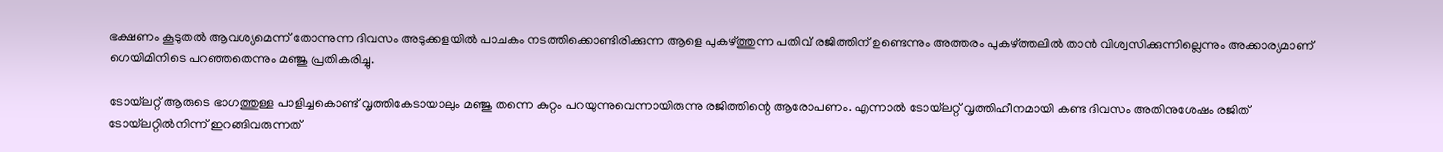ഭക്ഷണം കൂടുതല്‍ ആവശ്യമെന്ന് തോന്നുന്ന ദിവസം അടുക്കളയില്‍ പാചകം നടത്തിക്കൊണ്ടിരിക്കുന്ന ആളെ പുകഴ്ത്തുന്ന പതിവ് രജിത്തിന് ഉണ്ടെന്നും അത്തരം പുകഴ്ത്തലില്‍ താന്‍ വിശ്വസിക്കുന്നില്ലെന്നും അക്കാര്യമാണ് ഗെയിമിനിടെ പറഞ്ഞതെന്നും മഞ്ജു പ്രതികരിച്ചു.

ടോയ്‌ലറ്റ് ആരുടെ ഭാഗത്തുള്ള പാളിച്ചകൊണ്ട് വൃത്തികേടായാലും മഞ്ജു തന്നെ കുറ്റം പറയുന്നുവെന്നായിരുന്നു രജിത്തിന്റെ ആരോപണം. എന്നാല്‍ ടോയ്‌ലറ്റ് വൃത്തിഹീനമായി കണ്ട ദിവസം അതിനുശേഷം രജിത് ടോയ്‌ലറ്റില്‍നിന്ന് ഇറങ്ങിവരുന്നത്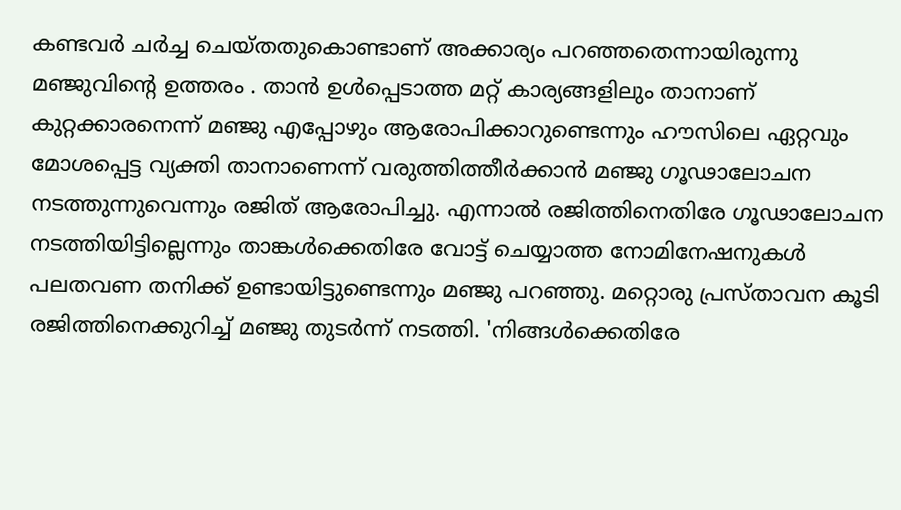കണ്ടവര്‍ ചര്‍ച്ച ചെയ്തതുകൊണ്ടാണ് അക്കാര്യം പറഞ്ഞതെന്നായിരുന്നു മഞ്ജുവിന്റെ ഉത്തരം . താന്‍ ഉള്‍പ്പെടാത്ത മറ്റ് കാര്യങ്ങളിലും താനാണ് കുറ്റക്കാരനെന്ന് മഞ്ജു എപ്പോഴും ആരോപിക്കാറുണ്ടെന്നും ഹൗസിലെ ഏറ്റവും മോശപ്പെട്ട വ്യക്തി താനാണെന്ന് വരുത്തിത്തീര്‍ക്കാന്‍ മഞ്ജു ഗൂഢാലോചന നടത്തുന്നുവെന്നും രജിത് ആരോപിച്ചു. എന്നാല്‍ രജിത്തിനെതിരേ ഗൂഢാലോചന നടത്തിയിട്ടില്ലെന്നും താങ്കള്‍ക്കെതിരേ വോട്ട് ചെയ്യാത്ത നോമിനേഷനുകള്‍ പലതവണ തനിക്ക് ഉണ്ടായിട്ടുണ്ടെന്നും മഞ്ജു പറഞ്ഞു. മറ്റൊരു പ്രസ്താവന കൂടി രജിത്തിനെക്കുറിച്ച് മഞ്ജു തുടര്‍ന്ന് നടത്തി. 'നിങ്ങള്‍ക്കെതിരേ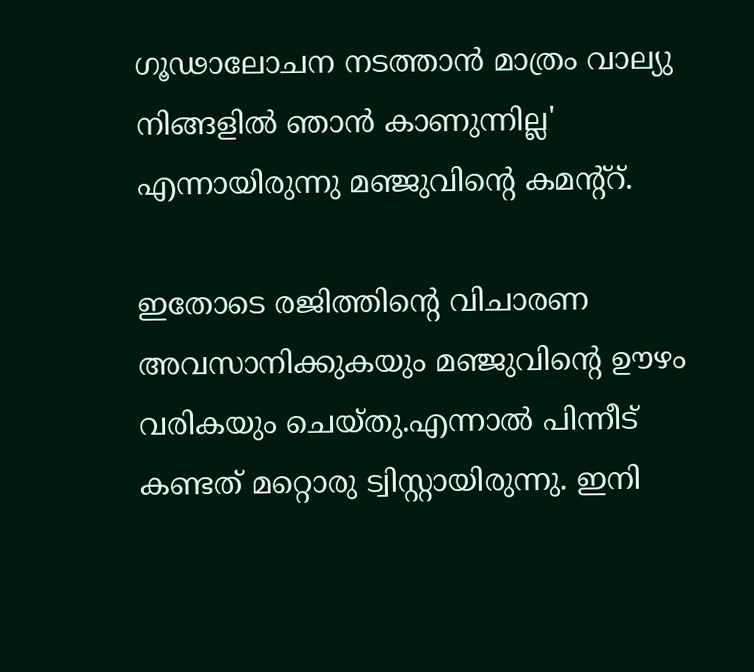ഗൂഢാലോചന നടത്താന്‍ മാത്രം വാല്യു നിങ്ങളില്‍ ഞാന്‍ കാണുന്നില്ല' എന്നായിരുന്നു മഞ്ജുവിന്റെ കമന്റ്റ്.

ഇതോടെ രജിത്തിന്റെ വിചാരണ അവസാനിക്കുകയും മഞ്ജുവിന്റെ ഊഴം വരികയും ചെയ്തു.എന്നാൽ പിന്നീട് കണ്ടത് മറ്റൊരു ട്വിസ്റ്റായിരുന്നു. ഇനി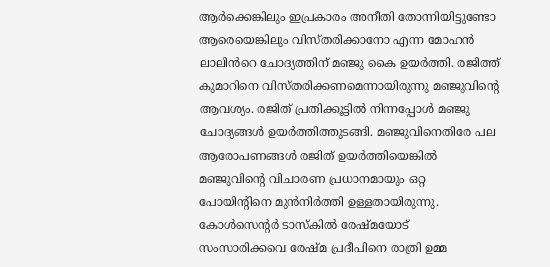ആർക്കെങ്കിലും ഇപ്രകാരം അനീതി തോന്നിയിട്ടുണ്ടോ ആരെയെങ്കിലും വിസ്തരിക്കാനോ എന്ന മോഹൻ ലാലിൻറെ ചോദ്യത്തിന് മഞ്ജു കൈ ഉയർത്തി. രജിത്ത് കുമാറിനെ വിസ്തരിക്കണമെന്നായിരുന്നു മഞ്ജുവിന്റെ ആവശ്യം. രജിത് പ്രതിക്കൂട്ടില്‍ നിന്നപ്പോള്‍ മഞ്ജു ചോദ്യങ്ങള്‍ ഉയര്‍ത്തിത്തുടങ്ങി. മഞ്ജുവിനെതിരേ പല ആരോപണങ്ങള്‍ രജിത് ഉയര്‍ത്തിയെങ്കില്‍ മഞ്ജുവിന്റെ വിചാരണ പ്രധാനമായും ഒറ്റ പോയിന്റിനെ മുന്‍നിര്‍ത്തി ഉള്ളതായിരുന്നു. കോള്‍സെന്റര്‍ ടാസ്‌കില്‍ രേഷ്മയോട് സംസാരിക്കവെ രേഷ്മ പ്രദീപിനെ രാത്രി ഉമ്മ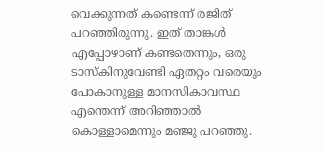വെക്കുന്നത് കണ്ടെന്ന് രജിത് പറഞ്ഞിരുന്നു. ഇത് താങ്കള്‍ എപ്പോഴാണ് കണ്ടതെന്നും, ഒരു ടാസ്‌കിനുവേണ്ടി ഏതറ്റം വരെയും പോകാനുള്ള മാനസികാവസ്ഥ എന്തെന്ന് അറിഞ്ഞാല്‍ കൊള്ളാമെന്നും മഞ്ജു പറഞ്ഞു.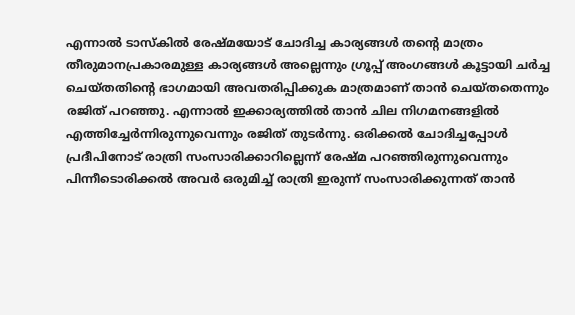എന്നാല്‍ ടാസ്‌കില്‍ രേഷ്മയോട് ചോദിച്ച കാര്യങ്ങള്‍ തന്റെ മാത്രം തീരുമാനപ്രകാരമുള്ള കാര്യങ്ങള്‍ അല്ലെന്നും ഗ്രൂപ്പ് അംഗങ്ങള്‍ കൂട്ടായി ചർച്ച ചെയ്തതിന്റെ ഭാഗമായി അവതരിപ്പിക്കുക മാത്രമാണ് താന്‍ ചെയ്തതെന്നും രജിത് പറഞ്ഞു. എന്നാല്‍ ഇക്കാര്യത്തില്‍ താന്‍ ചില നിഗമനങ്ങളില്‍ എത്തിച്ചേര്‍ന്നിരുന്നുവെന്നും രജിത് തുടര്‍ന്നു. ഒരിക്കല്‍ ചോദിച്ചപ്പോള്‍ പ്രദീപിനോട് രാത്രി സംസാരിക്കാറില്ലെന്ന് രേഷ്മ പറഞ്ഞിരുന്നുവെന്നും പിന്നീടൊരിക്കല്‍ അവര്‍ ഒരുമിച്ച് രാത്രി ഇരുന്ന് സംസാരിക്കുന്നത് താന്‍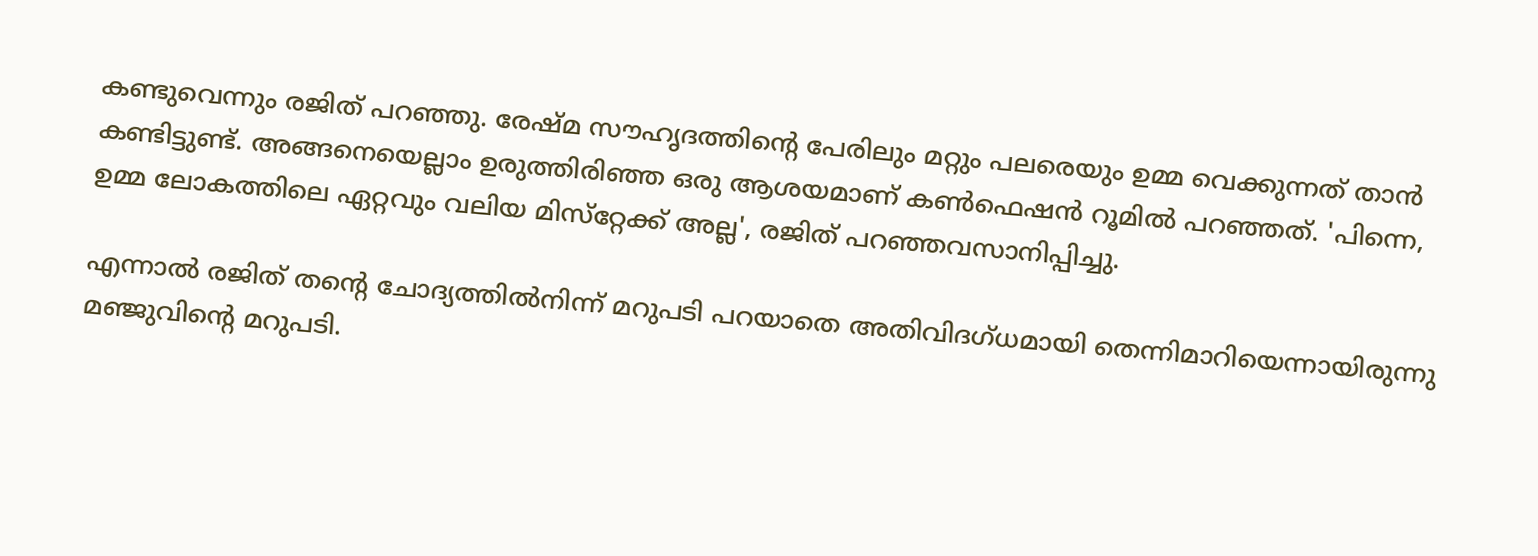കണ്ടുവെന്നും രജിത് പറഞ്ഞു. രേഷ്മ സൗഹൃദത്തിന്റെ പേരിലും മറ്റും പലരെയും ഉമ്മ വെക്കുന്നത് താൻ കണ്ടിട്ടുണ്ട്. അങ്ങനെയെല്ലാം ഉരുത്തിരിഞ്ഞ ഒരു ആശയമാണ് കണ്‍ഫെഷന്‍ റൂമില്‍ പറഞ്ഞത്. 'പിന്നെ, ഉമ്മ ലോകത്തിലെ ഏറ്റവും വലിയ മിസ്‌റ്റേക്ക് അല്ല', രജിത് പറഞ്ഞവസാനിപ്പിച്ചു.

എന്നാല്‍ രജിത് തന്റെ ചോദ്യത്തില്‍നിന്ന് മറുപടി പറയാതെ അതിവിദഗ്ധമായി തെന്നിമാറിയെന്നായിരുന്നു മഞ്ജുവിന്റെ മറുപടി.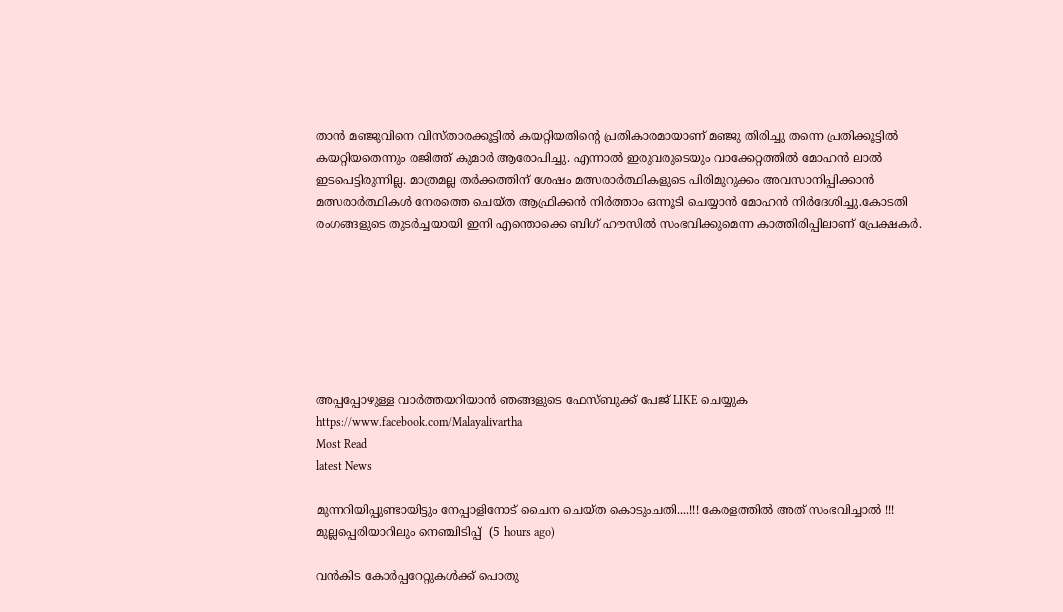താൻ മഞ്ജുവിനെ വിസ്താരക്കൂട്ടിൽ കയറ്റിയതിന്റെ പ്രതികാരമായാണ് മഞ്ജു തിരിച്ചു തന്നെ പ്രതിക്കൂട്ടിൽ കയറ്റിയതെന്നും രജിത്ത് കുമാർ ആരോപിച്ചു. എന്നാൽ ഇരുവരുടെയും വാക്കേറ്റത്തിൽ മോഹൻ ലാൽ ഇടപെട്ടിരുന്നില്ല. മാത്രമല്ല തർക്കത്തിന് ശേഷം മത്സരാർത്ഥികളുടെ പിരിമുറുക്കം അവസാനിപ്പിക്കാൻ മത്സരാർത്ഥികൾ നേരത്തെ ചെയ്ത ആഫ്രിക്കൻ നിർത്താം ഒന്നൂടി ചെയ്യാൻ മോഹൻ നിർദേശിച്ചു.കോടതി രംഗങ്ങളുടെ തുടർച്ചയായി ഇനി എന്തൊക്കെ ബിഗ് ഹൗസിൽ സംഭവിക്കുമെന്ന കാത്തിരിപ്പിലാണ് പ്രേക്ഷകർ.







അപ്പപ്പോഴുള്ള വാര്‍ത്തയറിയാന്‍ ഞങ്ങളുടെ ഫേസ്‌ബുക്ക്‌ പേജ് LIKE ചെയ്യുക
https://www.facebook.com/Malayalivartha
Most Read
latest News

മുന്നറിയിപ്പുണ്ടായിട്ടും നേപ്പാളിനോട് ചൈന ചെയ്ത കൊടുംചതി....!!! കേരളത്തിൽ അത് സംഭവിച്ചാൽ !!! മുല്ലപ്പെരിയാറിലും നെഞ്ചിടിപ്പ്  (5 hours ago)

വൻകിട കോർപ്പറേറ്റുകൾക്ക് പൊതു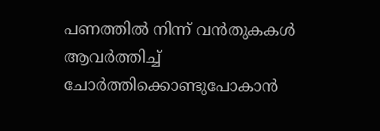പണത്തിൽ നിന്ന് വൻതുകകൾ ആവർത്തിച്ച് ചോർത്തിക്കൊണ്ടുപോകാൻ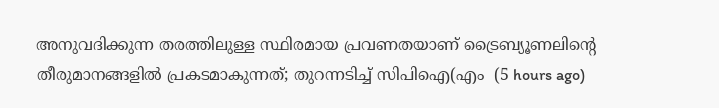അനുവദിക്കുന്ന തരത്തിലുള്ള സ്ഥിരമായ പ്രവണതയാണ് ട്രൈബ്യൂണലിന്റെ തീരുമാനങ്ങളിൽ പ്രകടമാകുന്നത്; തുറന്നടിച്ച് സിപിഐ(എം  (5 hours ago)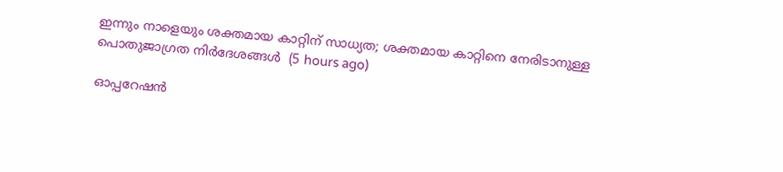ഇന്നും നാളെയും ശക്തമായ കാറ്റിന് സാധ്യത; ശക്തമായ കാറ്റിനെ നേരിടാനുള്ള പൊതുജാഗ്രത നിർദേശങ്ങൾ  (5 hours ago)

ഓപ്പറേഷന്‍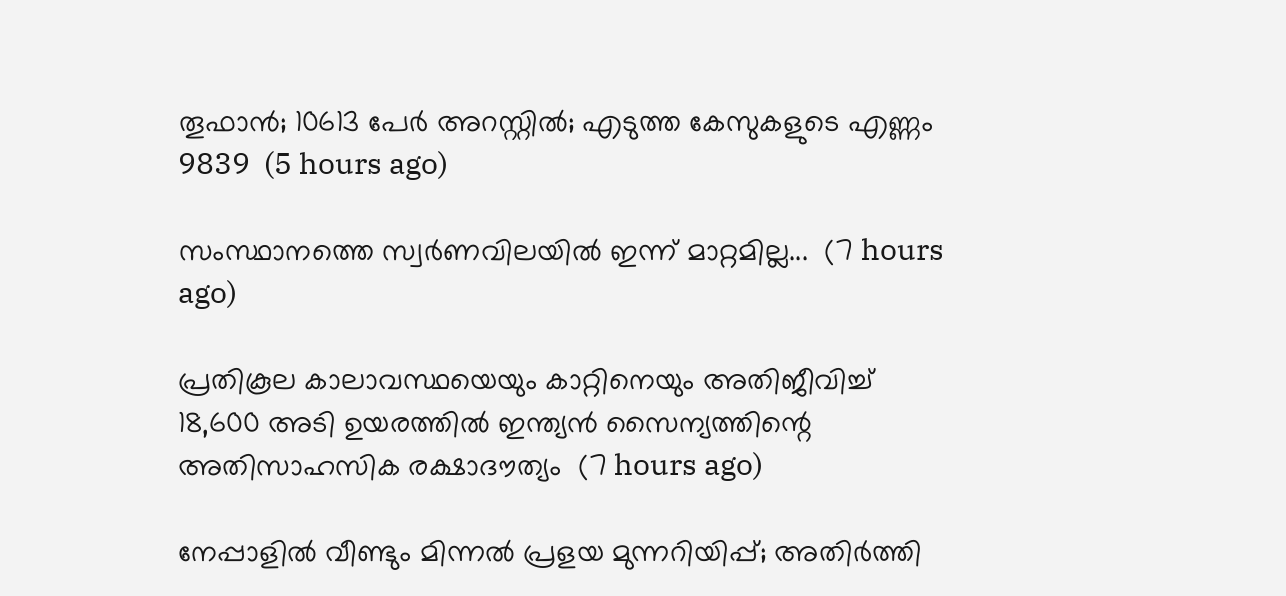തൂഫാന്‍; 10613 പേർ അറസ്റ്റിൽ; എടുത്ത കേസുകളുടെ എണ്ണം 9839  (5 hours ago)

സംസ്ഥാനത്തെ സ്വർണവിലയിൽ ഇന്ന് മാറ്റമില്ല...  (7 hours ago)

പ്രതികൂല കാലാവസ്ഥയെയും കാറ്റിനെയും അതിജീവിച്ച് 18,600 അടി ഉയരത്തിൽ ഇന്ത്യൻ സൈന്യത്തിന്റെ അതിസാഹസിക രക്ഷാദൗത്യം  (7 hours ago)

നേപ്പാളിൽ വീണ്ടും മിന്നൽ പ്രളയ മുന്നറിയിപ്പ്; അതിർത്തി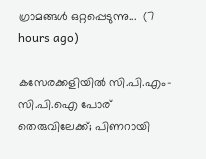ഗ്രാമങ്ങൾ ഒറ്റപ്പെടുന്നു...  (7 hours ago)

കസേരക്കളിയിൽ സി.പി.എം-സി.പി.ഐ പോര് തെരുവിലേക്ക്; പിണറായി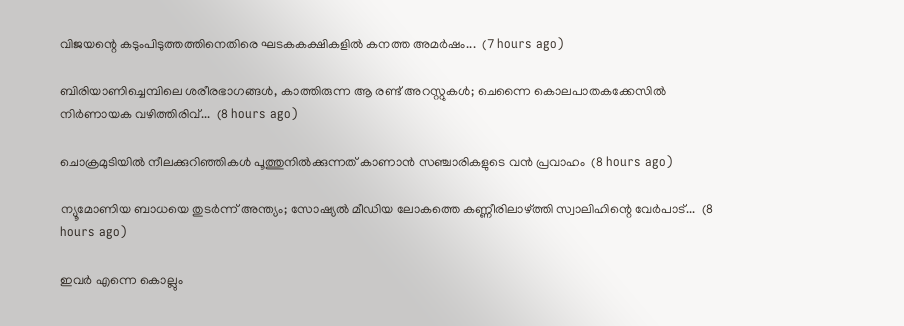വിജയന്റെ കടുംപിടുത്തത്തിനെതിരെ ഘടകകക്ഷികളിൽ കനത്ത അമർഷം...  (7 hours ago)

ബിരിയാണിച്ചെമ്പിലെ ശരീരഭാഗങ്ങൾ, കാത്തിരുന്ന ആ രണ്ട് അറസ്റ്റുകൾ; ചെന്നൈ കൊലപാതകക്കേസിൽ നിർണായക വഴിത്തിരിവ്...  (8 hours ago)

ചൊക്രമുടിയിൽ നീലക്കുറിഞ്ഞികൾ പൂത്തുനിൽക്കുന്നത് കാണാൻ സഞ്ചാരികളുടെ വൻ പ്രവാഹം  (8 hours ago)

ന്യൂമോണിയ ബാധയെ തുടർന്ന് അന്ത്യം; സോഷ്യൽ മീഡിയ ലോകത്തെ കണ്ണീരിലാഴ്ത്തി സ്വാലിഹിന്റെ വേർപാട്...  (8 hours ago)

ഇവർ എന്നെ കൊല്ലും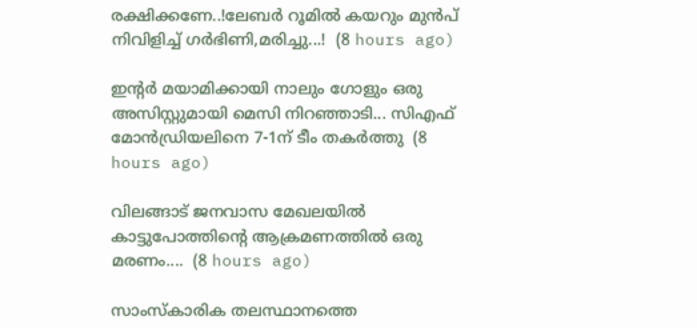രക്ഷിക്കണേ..!ലേബർ റൂമിൽ കയറും മുൻപ് നിവിളിച്ച് ഗർഭിണി,മരിച്ചു...!  (8 hours ago)

ഇന്റർ മയാമിക്കായി നാലും ഗോളും ഒരു അസിസ്റ്റുമായി മെസി നിറഞ്ഞാടി... സിഎഫ് മോൻഡ്രിയലിനെ 7-1ന് ടീം തകർത്തു  (8 hours ago)

വിലങ്ങാട് ജനവാസ മേഖലയിൽ കാട്ടുപോത്തിന്റെ ആക്രമണത്തിൽ ഒരു മരണം....  (8 hours ago)

സാംസ്കാരിക തലസ്ഥാനത്തെ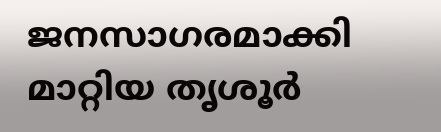ജനസാഗരമാക്കി മാറ്റിയ തൃശൂർ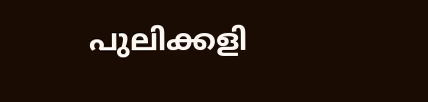പുലിക്കളി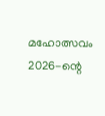മഹോത്സവം 2026-ന്റെ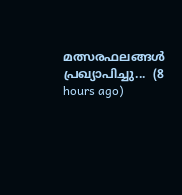മത്സരഫലങ്ങൾ പ്രഖ്യാപിച്ചു...  (8 hours ago)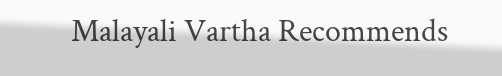Malayali Vartha Recommends